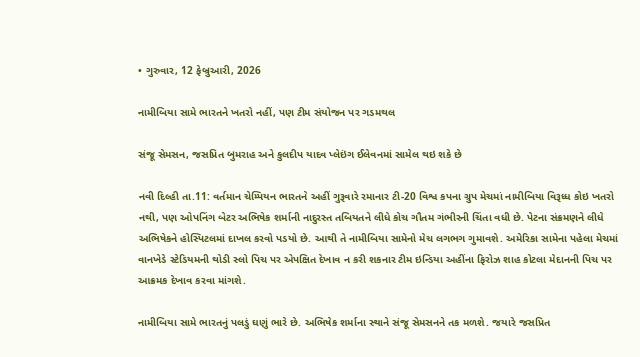• ગુરુવાર, 12 ફેબ્રુઆરી, 2026

નામીબિયા સામે ભારતને ખતરો નહીં, પણ ટીમ સંયોજન પર ગડમથલ

સંજૂ સેમસન, જસપ્રિત બુમરાહ અને કુલદીપ યાદવ પ્લેઇંગ ઈલેવનમાં સામેલ થઇ શકે છે

નવી દિલ્હી તા.11: વર્તમાન ચેમ્પિયન ભારતને અહીં ગુરૂવારે રમાનાર ટી-20 વિશ્વ કપના ગ્રુપ મેચમાં નામીબિયા વિરૂધ્ધ કોઇ ખતરો નથી, પણ ઓપનિંગ બેટર અભિષેક શર્માની નાદુરસ્ત તબિયતને લીધે કોચ ગૌતમ ગંભીરની ચિંતા વધી છે. પેટના સંક્રમણને લીધે અભિષેકને હોસ્પિટલમાં દાખલ કરવો પડયો છે. આથી તે નામીબિયા સામેનો મેચ લગભગ ગુમાવશે. અમેરિકા સામેના પહેલા મેચમાં વાનખેડે સ્ટેડિયમની થોડી સ્લો પિચ પર એપક્ષિત દેખાવ ન કરી શકનાર ટીમ ઇન્ડિયા અહીંના ફિરોઝ શાહ કોટલા મેદાનની પિચ પર આક્રમક દેખાવ કરવા માંગશે.

નામીબિયા સામે ભારતનું પલડું ઘણું ભારે છે. અભિષેક શર્માના સ્થાને સંજૂ સેમસનને તક મળશે. જયારે જસપ્રિત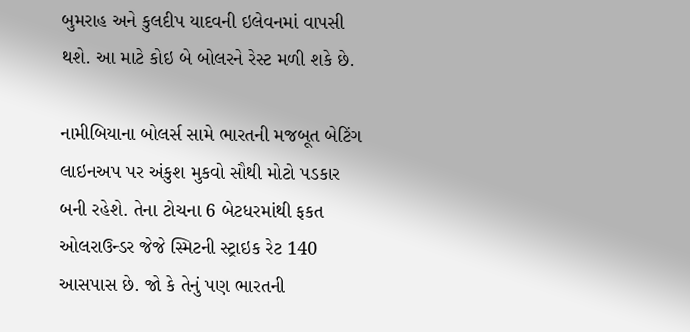બુમરાહ અને કુલદીપ યાદવની ઇલેવનમાં વાપસી થશે. આ માટે કોઇ બે બોલરને રેસ્ટ મળી શકે છે.

નામીબિયાના બોલર્સ સામે ભારતની મજબૂત બેટિંગ લાઇનઅપ પર અંકુશ મુકવો સૌથી મોટો પડકાર બની રહેશે. તેના ટોચના 6 બેટધરમાંથી ફકત ઓલરાઉન્ડર જેજે સ્મિટની સ્ટ્રાઇક રેટ 140 આસપાસ છે. જો કે તેનું પણ ભારતની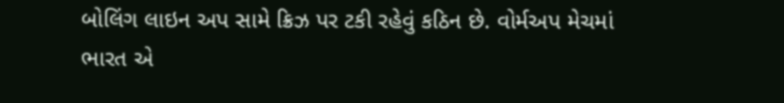બોલિંગ લાઇન અપ સામે ક્રિઝ પર ટકી રહેવું કઠિન છે. વોર્મઅપ મેચમાં ભારત એ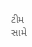ટીમ સામે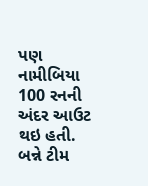પણ નામીબિયા 100 રનની અંદર આઉટ થઇ હતી. બન્ને ટીમ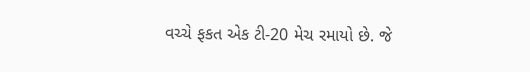વચ્ચે ફકત એક ટી-20 મેચ રમાયો છે. જે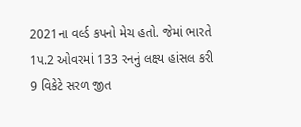2021ના વર્લ્ડ કપનો મેચ હતો. જેમાં ભારતે 1પ.2 ઓવરમાં 133 રનનું લક્ષ્ય હાંસલ કરી 9 વિકેટે સરળ જીત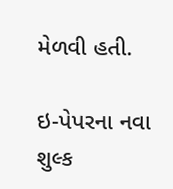મેળવી હતી.

ઇ-પેપરના નવા શુલ્ક